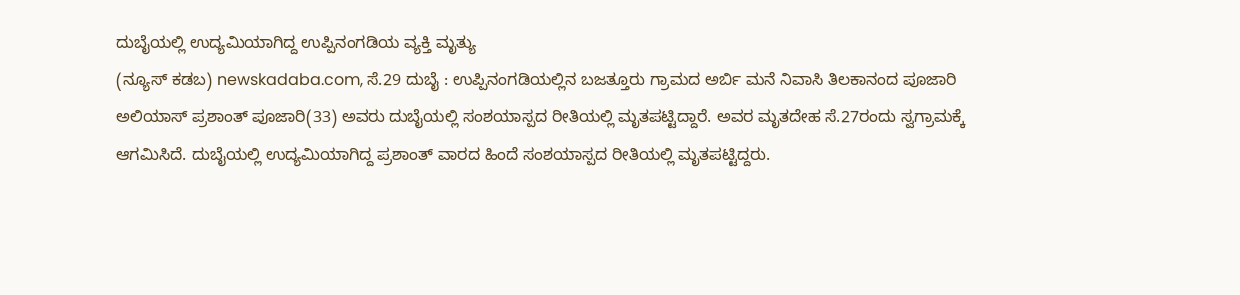ದುಬೈಯಲ್ಲಿ ಉದ್ಯಮಿಯಾಗಿದ್ದ ಉಪ್ಪಿನಂಗಡಿಯ ವ್ಯಕ್ತಿ ಮೃತ್ಯು
(ನ್ಯೂಸ್ ಕಡಬ) newskadaba.com, ಸೆ.29 ದುಬೈ : ಉಪ್ಪಿನಂಗಡಿಯಲ್ಲಿನ ಬಜತ್ತೂರು ಗ್ರಾಮದ ಅರ್ಬಿ ಮನೆ ನಿವಾಸಿ ತಿಲಕಾನಂದ ಪೂಜಾರಿ ಅಲಿಯಾಸ್ ಪ್ರಶಾಂತ್ ಪೂಜಾರಿ(33) ಅವರು ದುಬೈಯಲ್ಲಿ ಸಂಶಯಾಸ್ಪದ ರೀತಿಯಲ್ಲಿ ಮೃತಪಟ್ಟಿದ್ದಾರೆ. ಅವರ ಮೃತದೇಹ ಸೆ.27ರಂದು ಸ್ವಗ್ರಾಮಕ್ಕೆ ಆಗಮಿಸಿದೆ. ದುಬೈಯಲ್ಲಿ ಉದ್ಯಮಿಯಾಗಿದ್ದ ಪ್ರಶಾಂತ್ ವಾರದ ಹಿಂದೆ ಸಂಶಯಾಸ್ಪದ ರೀತಿಯಲ್ಲಿ ಮೃತಪಟ್ಟಿದ್ದರು.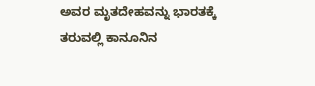ಅವರ ಮೃತದೇಹವನ್ನು ಭಾರತಕ್ಕೆ ತರುವಲ್ಲಿ ಕಾನೂನಿನ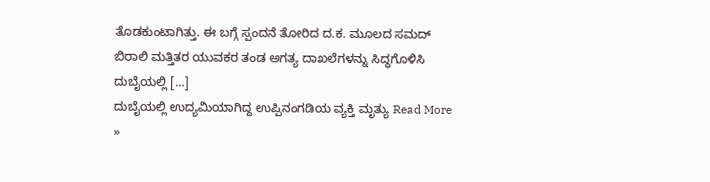ತೊಡಕುಂಟಾಗಿತ್ತು. ಈ ಬಗ್ಗೆ ಸ್ಪಂದನೆ ತೋರಿದ ದ.ಕ. ಮೂಲದ ಸಮದ್ ಬಿರಾಲಿ ಮತ್ತಿತರ ಯುವಕರ ತಂಡ ಅಗತ್ಯ ದಾಖಲೆಗಳನ್ನು ಸಿದ್ಧಗೊಳಿಸಿ ದುಬೈಯಲ್ಲಿ […]
ದುಬೈಯಲ್ಲಿ ಉದ್ಯಮಿಯಾಗಿದ್ದ ಉಪ್ಪಿನಂಗಡಿಯ ವ್ಯಕ್ತಿ ಮೃತ್ಯು Read More »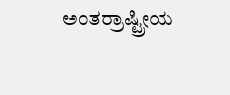ಅಂತರ್ರಾಷ್ಟ್ರೀಯ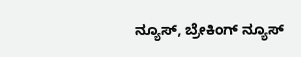ನ್ಯೂಸ್, ಬ್ರೇಕಿಂಗ್ ನ್ಯೂಸ್